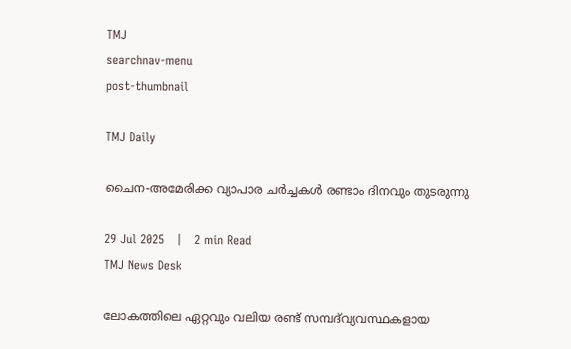TMJ
searchnav-menu
post-thumbnail

TMJ Daily

ചൈന-അമേരിക്ക വ്യാപാര ചർച്ചകൾ രണ്ടാം ദിനവും തുടരുന്നു

29 Jul 2025   |   2 min Read
TMJ News Desk

ലോകത്തിലെ ഏറ്റവും വലിയ രണ്ട് സമ്പദ്‌വ്യവസ്ഥകളായ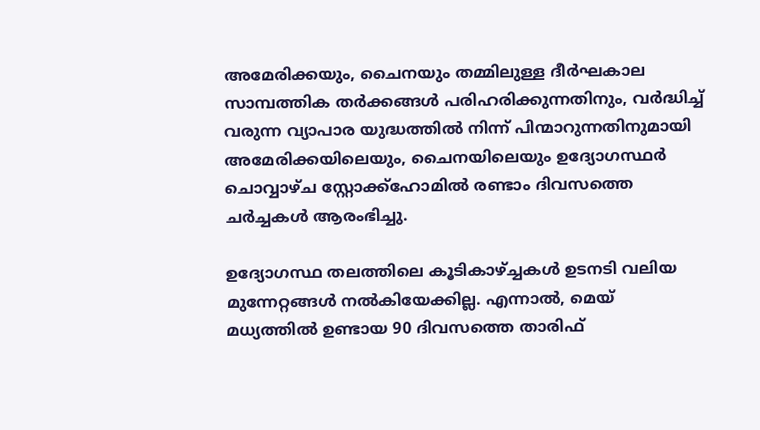അമേരിക്കയും, ചൈനയും തമ്മിലുള്ള ദീർഘകാല സാമ്പത്തിക തർക്കങ്ങൾ പരിഹരിക്കുന്നതിനും, വർദ്ധിച്ച് വരുന്ന വ്യാപാര യുദ്ധത്തിൽ നിന്ന് പിന്മാറുന്നതിനുമായി അമേരിക്കയിലെയും, ചൈനയിലെയും ഉദ്യോഗസ്ഥർ ചൊവ്വാഴ്ച സ്റ്റോക്ക്‌ഹോമിൽ രണ്ടാം ദിവസത്തെ ചർച്ചകൾ ആരംഭിച്ചു.

ഉദ്യോഗസ്ഥ തലത്തിലെ കൂടികാഴ്ച്ചകൾ ഉടനടി വലിയ മുന്നേറ്റങ്ങൾ നൽകിയേക്കില്ല. എന്നാൽ, മെയ് മധ്യത്തിൽ ഉണ്ടായ 90 ദിവസത്തെ താരിഫ്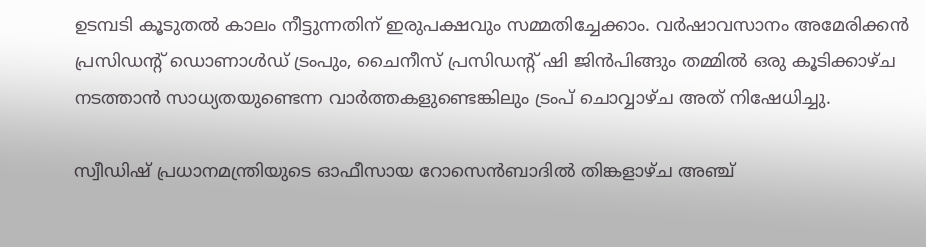ഉടമ്പടി കൂടുതൽ കാലം നീട്ടുന്നതിന് ഇരുപക്ഷവും സമ്മതിച്ചേക്കാം. വർഷാവസാനം അമേരിക്കൻ പ്രസിഡന്റ് ഡൊണാൾഡ് ട്രംപും, ചൈനീസ് പ്രസിഡന്റ് ഷി ജിൻപിങ്ങും തമ്മിൽ ഒരു കൂടിക്കാഴ്ച നടത്താൻ സാധ്യതയുണ്ടെന്ന വാർത്തകളുണ്ടെങ്കിലും ട്രംപ് ചൊവ്വാഴ്ച അത് നിഷേധിച്ചു.

സ്വീഡിഷ് പ്രധാനമന്ത്രിയുടെ ഓഫീസായ റോസെൻബാദിൽ തിങ്കളാഴ്ച അഞ്ച്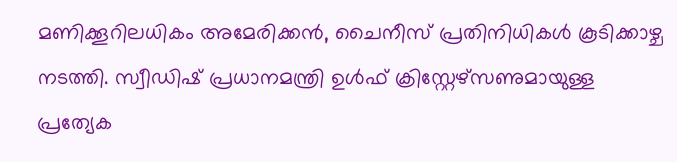മണിക്കൂറിലധികം അമേരിക്കൻ, ചൈനീസ് പ്രതിനിധികൾ കൂടിക്കാഴ്ച നടത്തി. സ്വീഡിഷ് പ്രധാനമന്ത്രി ഉൾഫ് ക്രിസ്റ്റേഴ്‌സണുമായുള്ള പ്രത്യേക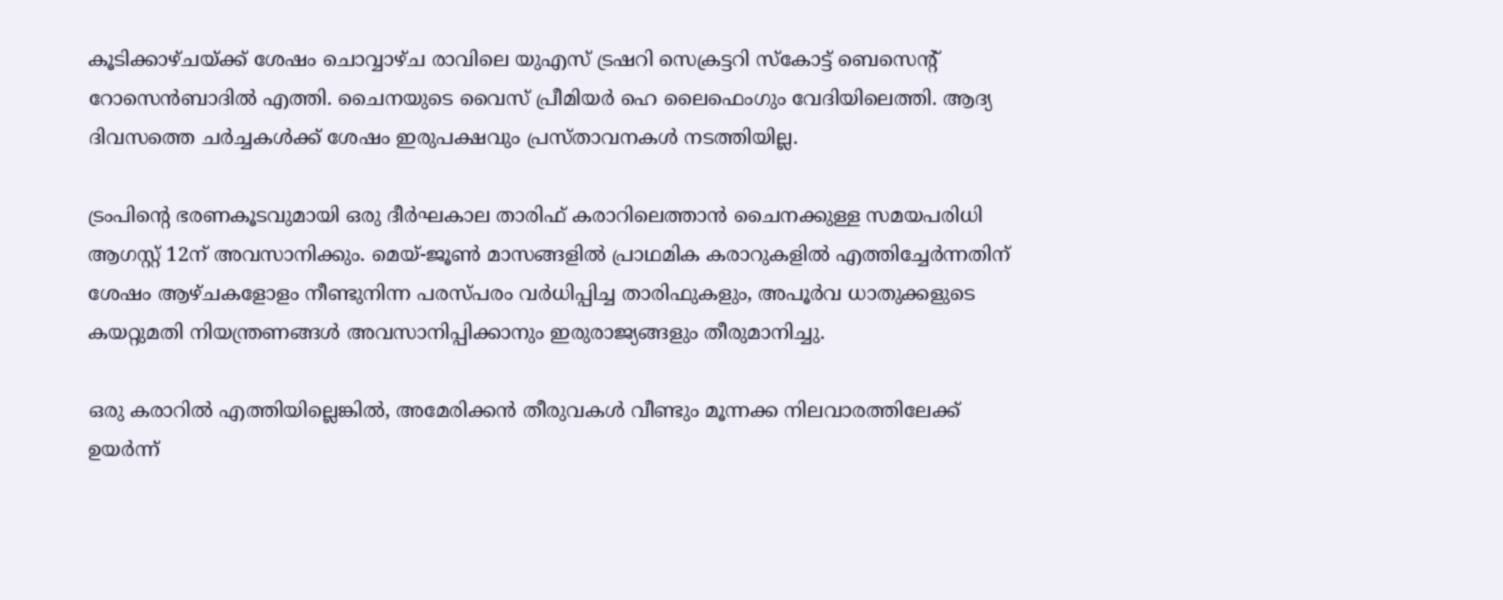കൂടിക്കാഴ്ചയ്ക്ക് ശേഷം ചൊവ്വാഴ്ച രാവിലെ യുഎസ് ട്രഷറി സെക്രട്ടറി സ്കോട്ട് ബെസെന്റ് റോസെൻബാദിൽ എത്തി. ചൈനയുടെ വൈസ് പ്രീമിയർ ഹെ ലൈഫെംഗും വേദിയിലെത്തി. ആദ്യ ദിവസത്തെ ചർച്ചകൾക്ക് ശേഷം ഇരുപക്ഷവും പ്രസ്താവനകൾ നടത്തിയില്ല.

ട്രംപിൻ്റെ ഭരണകൂടവുമായി ഒരു ദീർഘകാല താരിഫ് കരാറിലെത്താൻ ചൈനക്കുള്ള സമയപരിധി  ആഗസ്റ്റ് 12ന് അവസാനിക്കും. മെയ്-ജൂൺ മാസങ്ങളിൽ പ്രാഥമിക കരാറുകളിൽ എത്തിച്ചേർന്നതിന് ശേഷം ആഴ്ചകളോളം നീണ്ടുനിന്ന പരസ്പരം വർധിപ്പിച്ച താരിഫുകളും, അപൂർവ ധാതുക്കളുടെ കയറ്റുമതി നിയന്ത്രണങ്ങൾ അവസാനിപ്പിക്കാനും ഇരുരാജ്യങ്ങളും തീരുമാനിച്ചു.

ഒരു കരാറിൽ എത്തിയില്ലെങ്കിൽ, അമേരിക്കൻ തീരുവകൾ വീണ്ടും മൂന്നക്ക നിലവാരത്തിലേക്ക് ഉയർന്ന്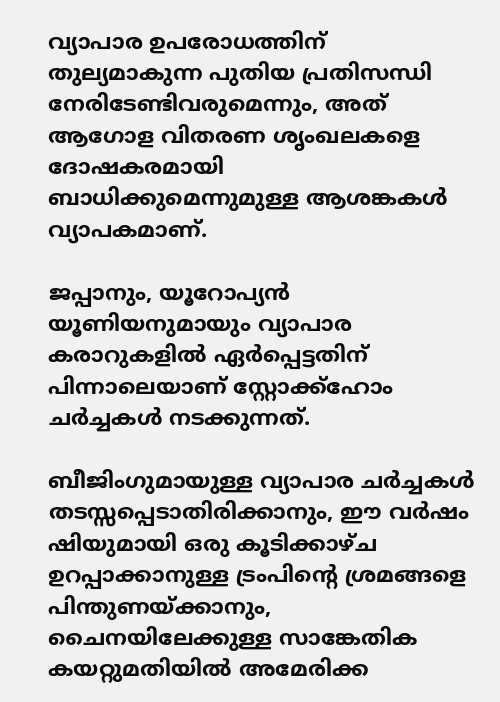വ്യാപാര ഉപരോധത്തിന് തുല്യമാകുന്ന പുതിയ പ്രതിസന്ധി നേരിടേണ്ടിവരുമെന്നും, അത് ആഗോള വിതരണ ശൃംഖലകളെ  ദോഷകരമായി ബാധിക്കുമെന്നുമുള്ള ആശങ്കകൾ വ്യാപകമാണ്.

ജപ്പാനും, യൂറോപ്യൻ യൂണിയനുമായും വ്യാപാര കരാറുകളിൽ ഏർപ്പെട്ടതിന് പിന്നാലെയാണ് സ്റ്റോക്ക്ഹോം ചർച്ചകൾ നടക്കുന്നത്.

ബീജിംഗുമായുള്ള വ്യാപാര ചർച്ചകൾ തടസ്സപ്പെടാതിരിക്കാനും, ഈ വർഷം ഷിയുമായി ഒരു കൂടിക്കാഴ്ച ഉറപ്പാക്കാനുള്ള ട്രംപിൻ്റെ ശ്രമങ്ങളെ പിന്തുണയ്ക്കാനും, ചൈനയിലേക്കുള്ള സാങ്കേതിക കയറ്റുമതിയിൽ അമേരിക്ക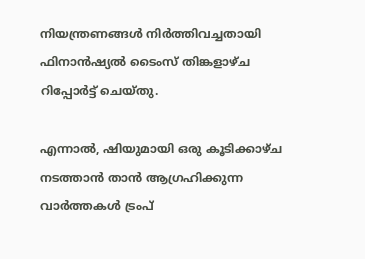നിയന്ത്രണങ്ങൾ നിർത്തിവച്ചതായി ഫിനാൻഷ്യൽ ടൈംസ് തിങ്കളാഴ്ച റിപ്പോർട്ട് ചെയ്തു.

എന്നാൽ, ഷിയുമായി ഒരു കൂടിക്കാഴ്ച നടത്താൻ താൻ ആഗ്രഹിക്കുന്ന വാർത്തകൾ ട്രംപ്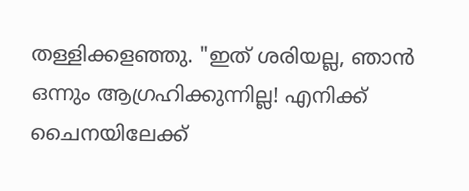തള്ളിക്കളഞ്ഞു. "ഇത് ശരിയല്ല, ഞാൻ ഒന്നും ആഗ്രഹിക്കുന്നില്ല! എനിക്ക് ചൈനയിലേക്ക്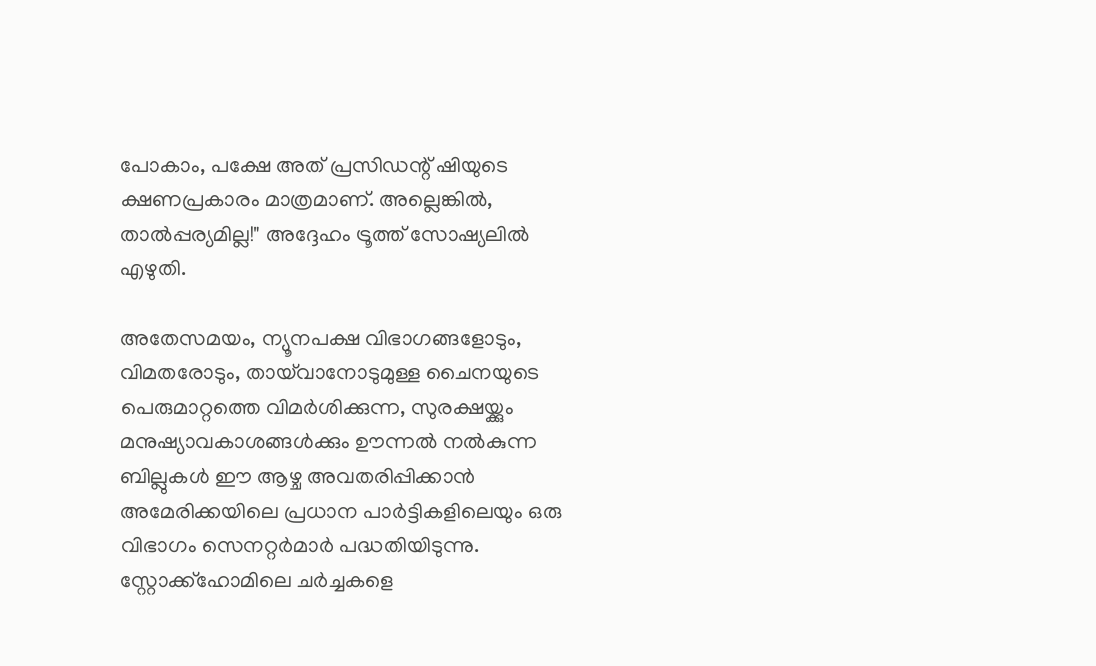പോകാം, പക്ഷേ അത് പ്രസിഡന്റ് ഷിയുടെ ക്ഷണപ്രകാരം മാത്രമാണ്. അല്ലെങ്കിൽ, താൽപ്പര്യമില്ല!" അദ്ദേഹം ട്രൂത്ത് സോഷ്യലിൽ എഴുതി.

അതേസമയം, ന്യൂനപക്ഷ വിഭാഗങ്ങളോടും, വിമതരോടും, തായ്‌വാനോടുമുള്ള ചൈനയുടെ പെരുമാറ്റത്തെ വിമർശിക്കുന്ന, സുരക്ഷയ്ക്കും മനുഷ്യാവകാശങ്ങൾക്കും ഊന്നൽ നൽകുന്ന ബില്ലുകൾ ഈ ആഴ്ച അവതരിപ്പിക്കാൻ അമേരിക്കയിലെ പ്രധാന പാർട്ടികളിലെയും ഒരു വിഭാഗം സെനറ്റർമാർ പദ്ധതിയിടുന്നു. സ്റ്റോക്ക്ഹോമിലെ ചർച്ചകളെ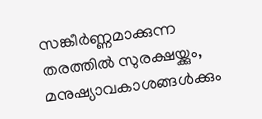സങ്കീർണ്ണമാക്കുന്ന തരത്തിൽ സുരക്ഷയ്ക്കും, മനുഷ്യാവകാശങ്ങൾക്കും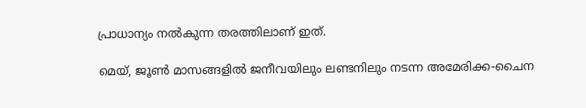പ്രാധാന്യം നൽകുന്ന തരത്തിലാണ് ഇത്.

മെയ്, ജൂൺ മാസങ്ങളിൽ ജനീവയിലും ലണ്ടനിലും നടന്ന അമേരിക്ക-ചൈന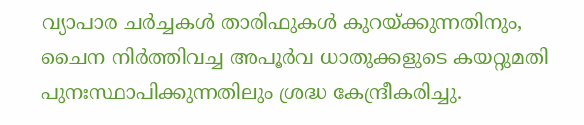വ്യാപാര ചർച്ചകൾ താരിഫുകൾ കുറയ്ക്കുന്നതിനും, ചൈന നിർത്തിവച്ച അപൂർവ ധാതുക്കളുടെ കയറ്റുമതി പുനഃസ്ഥാപിക്കുന്നതിലും ശ്രദ്ധ കേന്ദ്രീകരിച്ചു.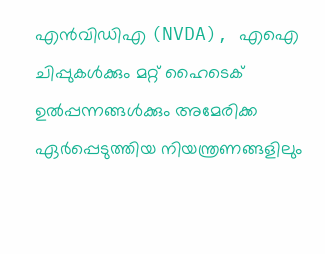എൻവിഡിഎ (NVDA), എഐ ചിപ്പുകൾക്കും മറ്റ് ഹൈടെക് ഉൽപ്പന്നങ്ങൾക്കും അമേരിക്ക ഏർപ്പെടുത്തിയ നിയന്ത്രണങ്ങളിലും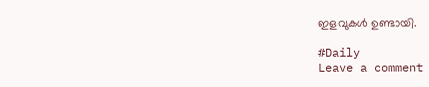ഇളവുകൾ ഉണ്ടായി.

#Daily
Leave a comment